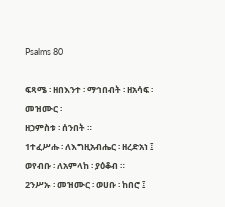Psalms 80

ፍጻሜ ፡ ዘበእንተ ፡ ማኅበብት ፡ ዘአሳፍ ፡ መዝሙር ፡
ዘኃምስቱ ፡ ሰንበት ።
1ተፈሥሑ ፡ ለእግዚአብሔር ፡ ዘረድአነ ፤
ወየብቡ ፡ ለአምላከ ፡ ያዕቆብ ።
2ንሥኡ ፡ መዝሙር ፡ ወሀቡ ፡ ከበሮ ፤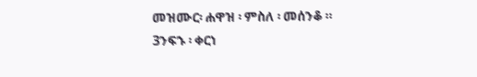መዝሙር፡ ሐዋዝ ፡ ምስለ ፡ መሰንቆ ።
3ንፍኁ ፡ ቀርነ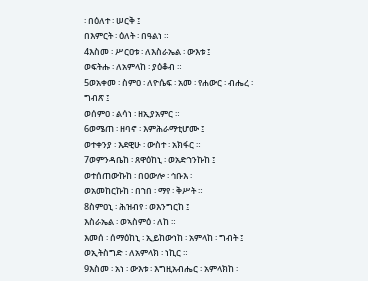፡ በዕለተ ፡ ሠርቅ ፤
በእምርት ፡ ዕለት ፡ በዓልነ ።
4እስመ ፡ ሥርዐቱ ፡ ለእስራኤል ፡ ውእቱ ፤
ወፍትሑ ፡ ለአምላከ ፡ ያዕቆብ ።
5ወአቀመ ፡ ስምዐ ፡ ለዮሴፍ ፡ አመ ፡ የሐውር ፡ ብሔረ ፡ ግብጽ ፤
ወሰምዐ ፡ ልሳነ ፡ ዘኢያአምር ።
6ወሜጠ ፡ ዘባኖ ፡ እምሕራማቲሆሙ ፤
ወተቀንያ ፡ እደዊሁ ፡ ውስተ ፡ አክፋር ።
7ወምንዳቤከ ፡ ጸዋዕከኒ ፡ ወአድኀንኩከ ፤
ወተሰጠውኩከ ፡ በዐውሎ ፡ ኅቡእ ፡
ወአመከርኩከ ፡ በኀበ ፡ ማየ ፡ ቅሥት ።
8ስምዐኒ ፡ ሕዝብየ ፡ ወእንግርከ ፤
እስራኤል ፡ ወኣስምዕ ፡ ለከ ።
እመሰ ፡ ሰማዕከኒ ፡ ኢይከውነከ ፡ አምላከ ፡ ግብት ፤
ወኢትስግድ ፡ ለአምላክ ፡ ነኪር ።
9እስመ ፡ አነ ፡ ውእቱ ፡ እግዚአብሔር ፡ አምላክከ ፡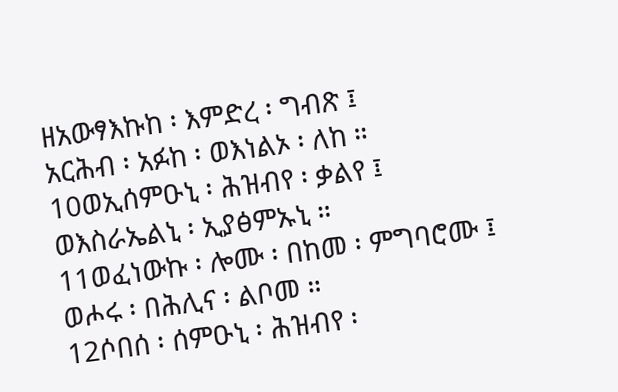ዘአውፃእኩከ ፡ እምድረ ፡ ግብጽ ፤
አርሕብ ፡ አፉከ ፡ ወእነልኦ ፡ ለከ ።
10ወኢሰምዑኒ ፡ ሕዝብየ ፡ ቃልየ ፤
ወእስራኤልኒ ፡ ኢያፅምኡኒ ።
11ወፈነውኩ ፡ ሎሙ ፡ በከመ ፡ ምግባሮሙ ፤
ወሖሩ ፡ በሕሊና ፡ ልቦመ ።
12ሶበሰ ፡ ሰምዑኒ ፡ ሕዝብየ ፡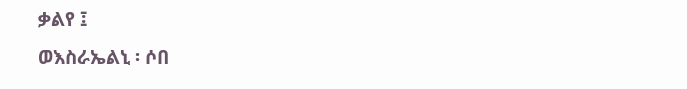ቃልየ ፤
ወእስራኤልኒ ፡ ሶበ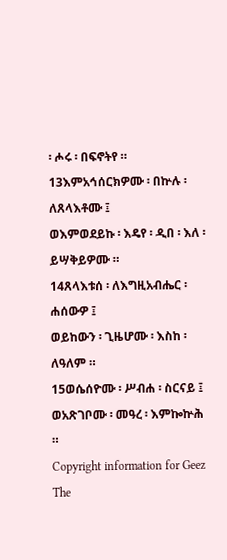፡ ሖሩ ፡ በፍኖትየ ።
13እምአኅሰርክዎሙ ፡ በኵሉ ፡ ለጸላእቶሙ ፤
ወእምወደይኩ ፡ እዴየ ፡ ዲበ ፡ እለ ፡ ይሣቅይዎሙ ።
14ጸላእቱሰ ፡ ለእግዚአብሔር ፡ ሐሰውዎ ፤
ወይከውን ፡ ጊዜሆሙ ፡ እስከ ፡ ለዓለም ።
15ወሴሰዮሙ ፡ ሥብሐ ፡ ስርናይ ፤
ወአጽገቦሙ ፡ መዓረ ፡ እምኰኵሕ ።
Copyright information for Geez
The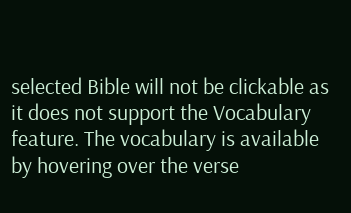selected Bible will not be clickable as it does not support the Vocabulary feature. The vocabulary is available by hovering over the verse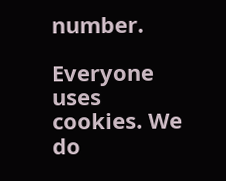number.

Everyone uses cookies. We do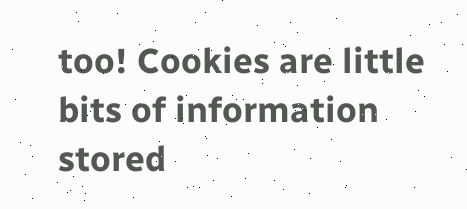too! Cookies are little bits of information stored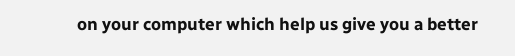on your computer which help us give you a better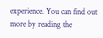experience. You can find out more by reading the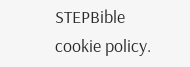STEPBible cookie policy.